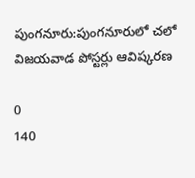పుంగనూరు:పుంగనూరులో చలో విజయవాడ పోస్టర్లు ఆవిష్కరణ

0
140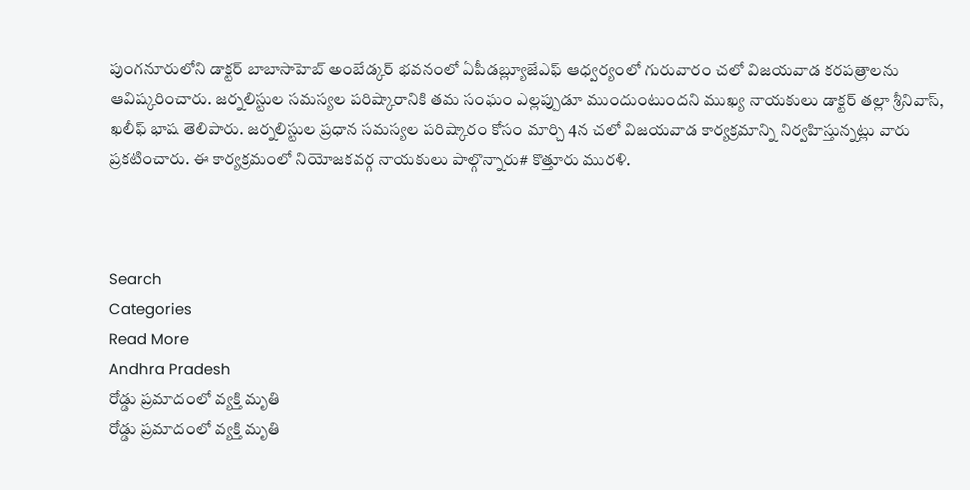పుంగనూరులోని డాక్టర్ బాబాసాహెబ్ అంబేడ్కర్ భవనంలో ఏపీడబ్ల్యూజేఎఫ్ ఆధ్వర్యంలో గురువారం చలో విజయవాడ కరపత్రాలను ఆవిష్కరించారు. జర్నలిస్టుల సమస్యల పరిష్కారానికి తమ సంఘం ఎల్లప్పుడూ ముందుంటుందని ముఖ్య నాయకులు డాక్టర్ తల్లా శ్రీనివాస్, ఖలీఫ్ భాష తెలిపారు. జర్నలిస్టుల ప్రధాన సమస్యల పరిష్కారం కోసం మార్చి 4న చలో విజయవాడ కార్యక్రమాన్ని నిర్వహిస్తున్నట్లు వారు ప్రకటించారు. ఈ కార్యక్రమంలో నియోజకవర్గ నాయకులు పాల్గొన్నారు# కొత్తూరు మురళి.



Search
Categories
Read More
Andhra Pradesh
రోడ్డు ప్రమాదంలో వ్యక్తి మృతి
రోడ్డు ప్రమాదంలో వ్యక్తి మృతి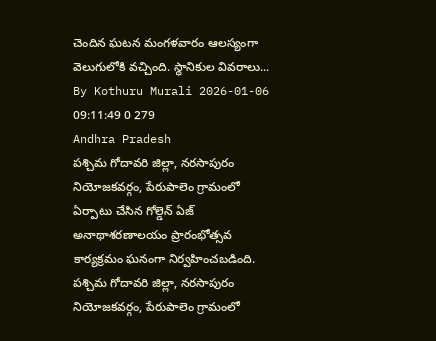చెందిన ఘటన మంగళవారం ఆలస్యంగా వెలుగులోకి వచ్చింది. స్థానికుల వివరాలు...
By Kothuru Murali 2026-01-06 09:11:49 0 279
Andhra Pradesh
పశ్చిమ గోదావరి జిల్లా, నరసాపురం నియోజకవర్గం, పేరుపాలెం గ్రామంలో ఏర్పాటు చేసిన గోల్డెన్ ఏజ్ అనాథాశరణాలయం ప్రారంభోత్సవ కార్యక్రమం ఘనంగా నిర్వహించబడింది.
పశ్చిమ గోదావరి జిల్లా, నరసాపురం నియోజకవర్గం, పేరుపాలెం గ్రామంలో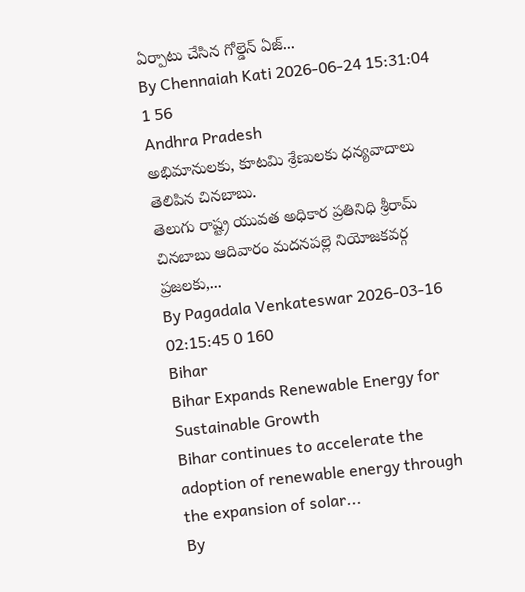ఏర్పాటు చేసిన గోల్డెన్ ఏజ్...
By Chennaiah Kati 2026-06-24 15:31:04 1 56
Andhra Pradesh
అభిమానులకు, కూటమి శ్రేణులకు ధన్యవాదాలు తెలిపిన చినబాబు.
తెలుగు రాష్ట్ర యువత అధికార ప్రతినిధి శ్రీరామ్ చినబాబు ఆదివారం మదనపల్లె నియోజకవర్గ ప్రజలకు,...
By Pagadala Venkateswar 2026-03-16 02:15:45 0 160
Bihar
Bihar Expands Renewable Energy for Sustainable Growth
Bihar continues to accelerate the adoption of renewable energy through the expansion of solar...
By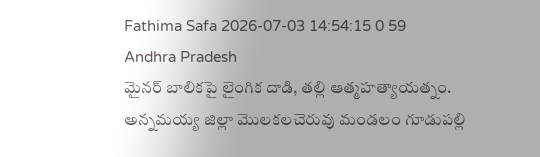Fathima Safa 2026-07-03 14:54:15 0 59
Andhra Pradesh
మైనర్ బాలికపై లైంగిక దాడి, తల్లి ఆత్మహత్యాయత్నం.
అన్నమయ్య జిల్లా మొలకలచెరువు మండలం గూడుపల్లి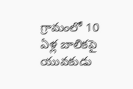గ్రామంలో 10 ఏళ్ల బాలికపై యువకుడు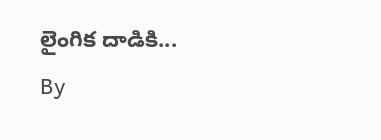లైంగిక దాడికి...
By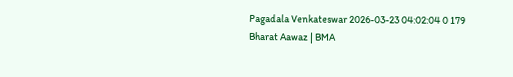Pagadala Venkateswar 2026-03-23 04:02:04 0 179
Bharat Aawaz | BMA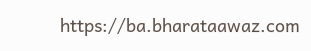https://ba.bharataawaz.com